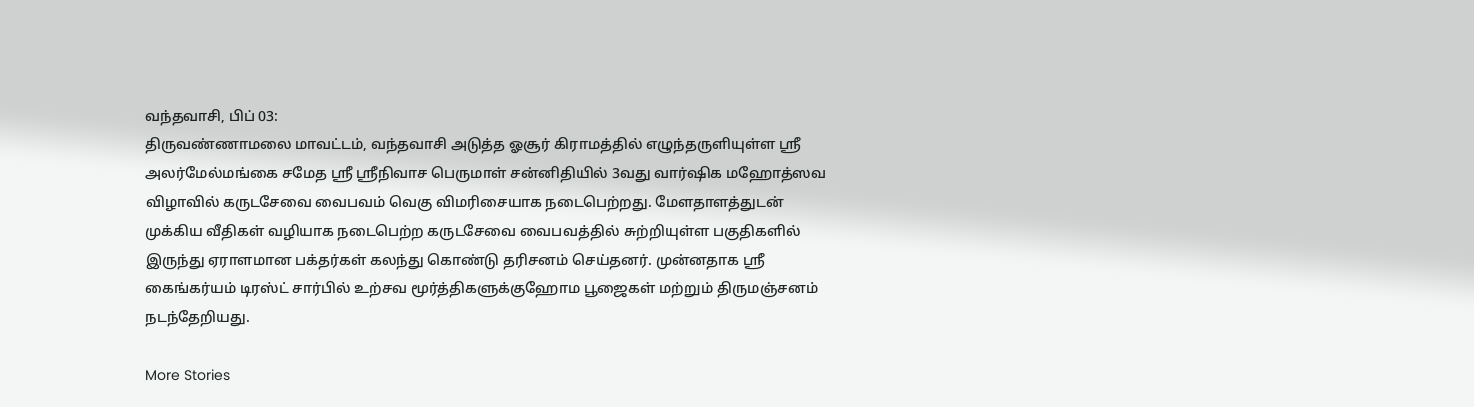வந்தவாசி, பிப் 03:
திருவண்ணாமலை மாவட்டம், வந்தவாசி அடுத்த ஓசூர் கிராமத்தில் எழுந்தருளியுள்ள ஸ்ரீ அலர்மேல்மங்கை சமேத ஸ்ரீ ஸ்ரீநிவாச பெருமாள் சன்னிதியில் 3வது வார்ஷிக மஹோத்ஸவ விழாவில் கருடசேவை வைபவம் வெகு விமரிசையாக நடைபெற்றது. மேளதாளத்துடன் முக்கிய வீதிகள் வழியாக நடைபெற்ற கருடசேவை வைபவத்தில் சுற்றியுள்ள பகுதிகளில் இருந்து ஏராளமான பக்தர்கள் கலந்து கொண்டு தரிசனம் செய்தனர். முன்னதாக ஸ்ரீ கைங்கர்யம் டிரஸ்ட் சார்பில் உற்சவ மூர்த்திகளுக்குஹோம பூஜைகள் மற்றும் திருமஞ்சனம் நடந்தேறியது.

More Stories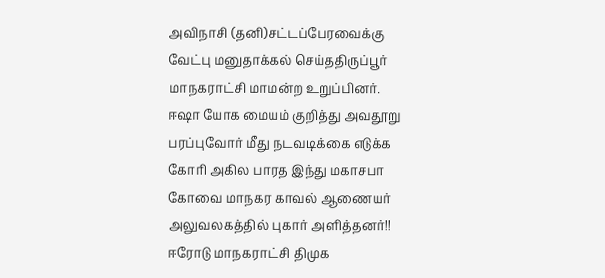அவிநாசி (தனி)சட்டப்பேரவைக்கு வேட்பு மனுதாக்கல் செய்ததிருப்பூர் மாநகராட்சி மாமன்ற உறுப்பினர்.
ஈஷா யோக மையம் குறித்து அவதூறு பரப்புவோர் மீது நடவடிக்கை எடுக்க கோரி அகில பாரத இந்து மகாசபா கோவை மாநகர காவல் ஆணையர் அலுவலகத்தில் புகார் அளித்தனர்!!
ஈரோடு மாநகராட்சி திமுக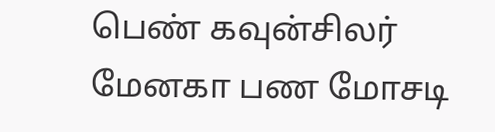பெண் கவுன்சிலர் மேனகா பண மோசடி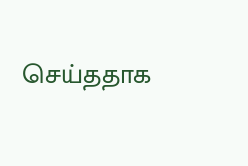செய்ததாக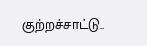குற்றச்சாட்டு..